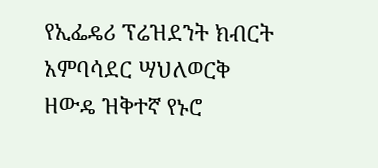የኢፌዴሪ ፕሬዝደንት ክብርት አምባሳደር ሣህለወርቅ ዘውዴ ዝቅተኛ የኑሮ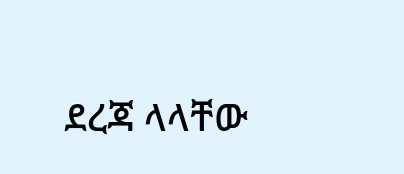ደረጃ ላላቸው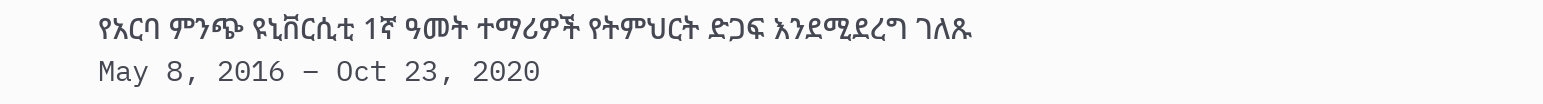የአርባ ምንጭ ዩኒቨርሲቲ 1ኛ ዓመት ተማሪዎች የትምህርት ድጋፍ እንደሚደረግ ገለጹ
May 8, 2016 – Oct 23, 2020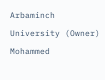Arbaminch University (Owner)
Mohammed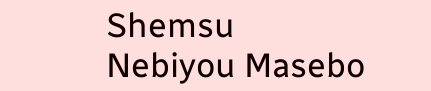Shemsu
Nebiyou Masebo